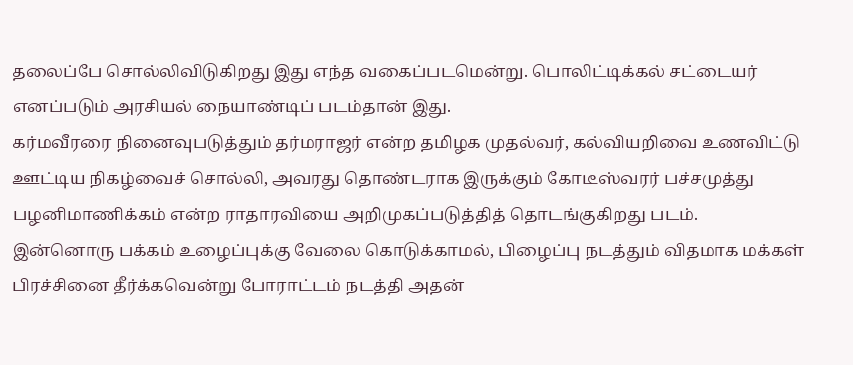தலைப்பே சொல்லிவிடுகிறது இது எந்த வகைப்படமென்று. பொலிட்டிக்கல் சட்டையர் எனப்படும் அரசியல் நையாண்டிப் படம்தான் இது.
கர்மவீரரை நினைவுபடுத்தும் தர்மராஜர் என்ற தமிழக முதல்வர், கல்வியறிவை உணவிட்டு ஊட்டிய நிகழ்வைச் சொல்லி, அவரது தொண்டராக இருக்கும் கோடீஸ்வரர் பச்சமுத்து பழனிமாணிக்கம் என்ற ராதாரவியை அறிமுகப்படுத்தித் தொடங்குகிறது படம்.
இன்னொரு பக்கம் உழைப்புக்கு வேலை கொடுக்காமல், பிழைப்பு நடத்தும் விதமாக மக்கள் பிரச்சினை தீர்க்கவென்று போராட்டம் நடத்தி அதன்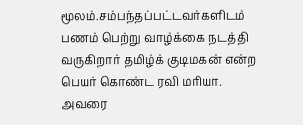மூலம்.சம்பந்தப்பட்டவர்களிடம் பணம் பெற்று வாழ்க்கை நடத்தி வருகிறார் தமிழ்க் குடிமகன் என்ற பெயர் கொண்ட ரவி மரியா.
அவரை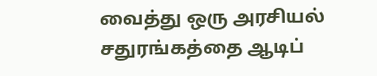வைத்து ஒரு அரசியல் சதுரங்கத்தை ஆடிப்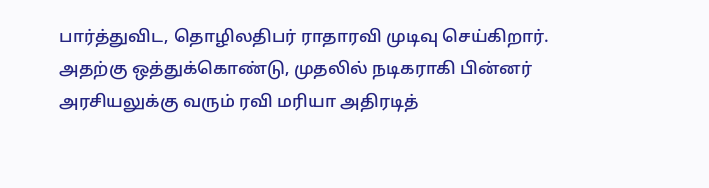பார்த்துவிட, தொழிலதிபர் ராதாரவி முடிவு செய்கிறார்.
அதற்கு ஒத்துக்கொண்டு, முதலில் நடிகராகி பின்னர் அரசியலுக்கு வரும் ரவி மரியா அதிரடித்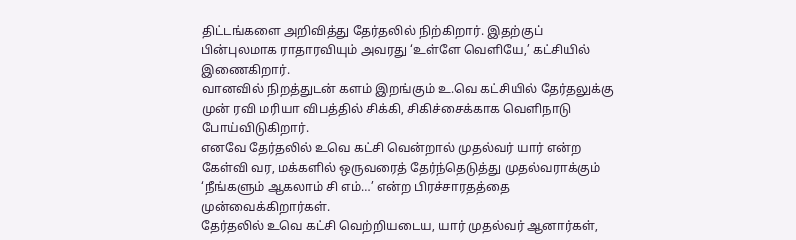திட்டங்களை அறிவித்து தேர்தலில் நிற்கிறார். இதற்குப் பின்புலமாக ராதாரவியும் அவரது ‘உள்ளே வெளியே,’ கட்சியில் இணைகிறார்.
வானவில் நிறத்துடன் களம் இறங்கும் உ.வெ கட்சியில் தேர்தலுக்கு முன் ரவி மரியா விபத்தில் சிக்கி, சிகிச்சைக்காக வெளிநாடு போய்விடுகிறார்.
எனவே தேர்தலில் உவெ கட்சி வென்றால் முதல்வர் யார் என்ற கேள்வி வர, மக்களில் ஒருவரைத் தேர்ந்தெடுத்து முதல்வராக்கும் ‘நீங்களும் ஆகலாம் சி எம்…’ என்ற பிரச்சாரதத்தை முன்வைக்கிறார்கள்.
தேர்தலில் உவெ கட்சி வெற்றியடைய, யார் முதல்வர் ஆனார்கள்,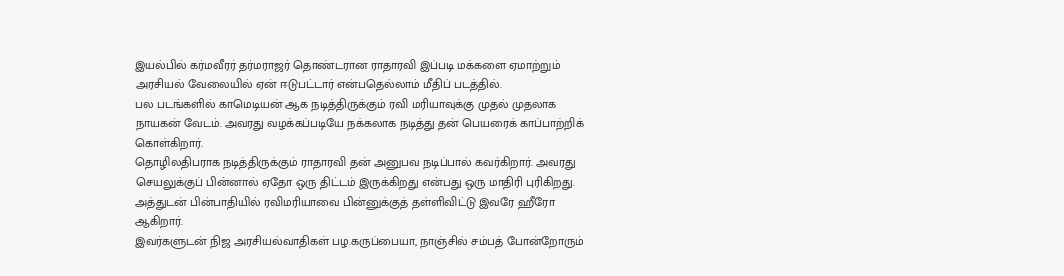இயல்பில் கர்மவீரர் தர்மராஜர் தொண்டரான ராதாரவி இப்படி மக்களை ஏமாற்றும் அரசியல் வேலையில் ஏன் ஈடுபட்டார் என்பதெல்லாம் மீதிப் படத்தில்.
பல படங்களில் காமெடியன் ஆக நடித்திருக்கும் ரவி மரியாவுக்கு முதல் முதலாக நாயகன் வேடம். அவரது வழக்கப்படியே நக்கலாக நடித்து தன் பெயரைக் காப்பாற்றிக் கொள்கிறார்.
தொழிலதிபராக நடித்திருக்கும் ராதாரவி தன் அனுபவ நடிப்பால் கவர்கிறார். அவரது செயலுக்குப் பின்னால் ஏதோ ஒரு திட்டம் இருக்கிறது என்பது ஒரு மாதிரி புரிகிறது. அத்துடன் பின்பாதியில் ரவிமரியாவை பின்னுக்குத் தள்ளிவிட்டு இவரே ஹீரோ ஆகிறார்.
இவர்களுடன் நிஜ அரசியல்வாதிகள் பழ.கருப்பையா, நாஞ்சில் சம்பத் போன்றோரும்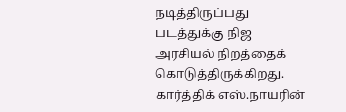நடித்திருப்பது படத்துக்கு நிஜ அரசியல் நிறத்தைக் கொடுத்திருக்கிறது.
கார்த்திக் எஸ்.நாயரின்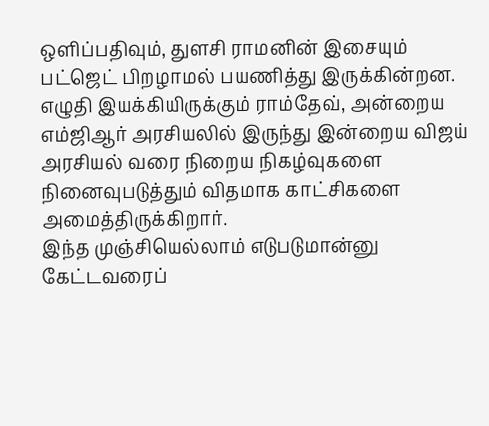ஒளிப்பதிவும், துளசி ராமனின் இசையும் பட்ஜெட் பிறழாமல் பயணித்து இருக்கின்றன.
எழுதி இயக்கியிருக்கும் ராம்தேவ், அன்றைய எம்ஜிஆர் அரசியலில் இருந்து இன்றைய விஜய் அரசியல் வரை நிறைய நிகழ்வுகளை நினைவுபடுத்தும் விதமாக காட்சிகளை அமைத்திருக்கிறார்.
இந்த முஞ்சியெல்லாம் எடுபடுமான்னு கேட்டவரைப்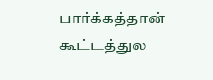பார்க்கத்தான் கூட்டத்துல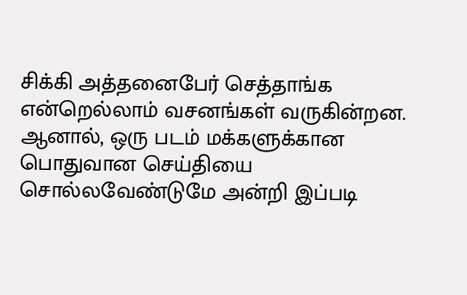சிக்கி அத்தனைபேர் செத்தாங்க என்றெல்லாம் வசனங்கள் வருகின்றன.
ஆனால், ஒரு படம் மக்களுக்கான பொதுவான செய்தியை சொல்லவேண்டுமே அன்றி இப்படி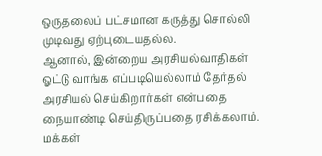ஒருதலைப் பட்சமான கருத்து சொல்லி முடிவது ஏற்புடையதல்ல.
ஆனால், இன்றைய அரசியல்வாதிகள் ஓட்டு வாங்க எப்படியெல்லாம் தேர்தல் அரசியல் செய்கிறார்கள் என்பதை நையாண்டி செய்திருப்பதை ரசிக்கலாம்.
மக்கள்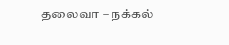தலைவா – நக்கல்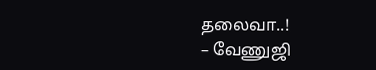தலைவா..!
– வேணுஜி